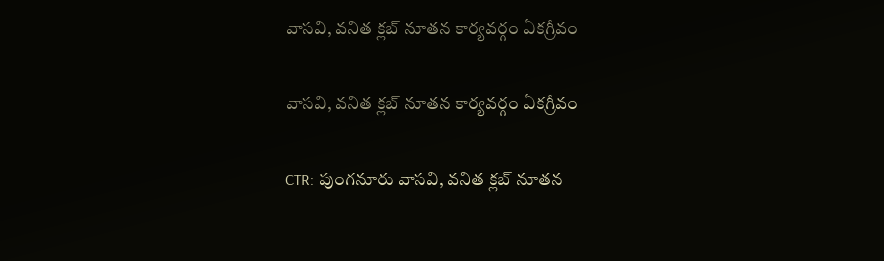వాసవి, వనిత క్లబ్ నూతన కార్యవర్గం ఏకగ్రీవం

వాసవి, వనిత క్లబ్ నూతన కార్యవర్గం ఏకగ్రీవం

CTR: పుంగనూరు వాసవి, వనిత క్లబ్ నూతన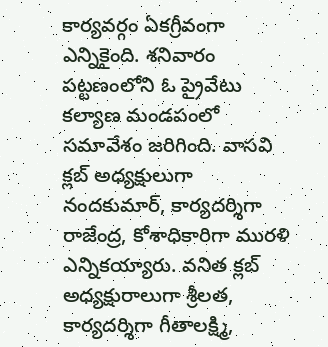కార్యవర్గం ఏకగ్రీవంగా ఎన్నికైంది. శనివారం పట్టణంలోని ఓ ప్రైవేటు కల్యాణ మండపంలో సమావేశం జరిగింది. వాసవి క్లబ్ అధ్యక్షులుగా నందకుమార్, కార్యదర్శిగా రాజేంద్ర, కోశాధికారిగా మురళి ఎన్నికయ్యారు. వనిత క్లబ్ అధ్యక్షురాలుగా శ్రీలత, కార్యదర్శిగా గీతాలక్ష్మి,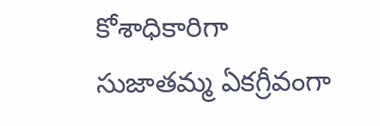కోశాధికారిగా సుజాతమ్మ ఏకగ్రీవంగా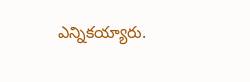ఎన్నికయ్యారు.